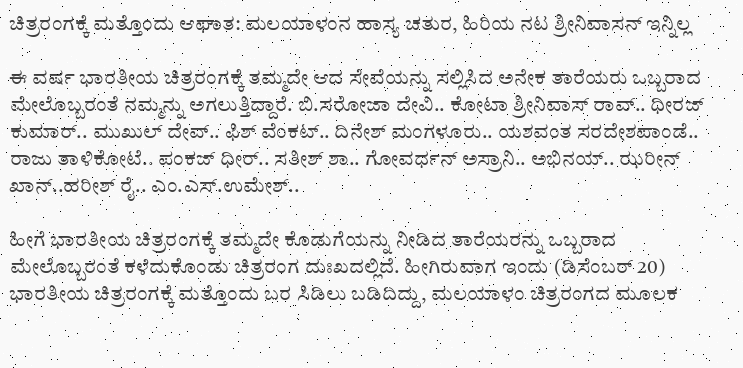ಚಿತ್ರರಂಗಕ್ಕೆ ಮತ್ತೊಂದು ಆಘಾತ: ಮಲಯಾಳಂನ ಹಾಸ್ಯ ಚತುರ, ಹಿರಿಯ ನಟ ಶ್ರೀನಿವಾಸನ್ ಇನ್ನಿಲ್ಲ

ಈ ವರ್ಷ ಭಾರತೀಯ ಚಿತ್ರರಂಗಕ್ಕೆ ತಮ್ಮದೇ ಆದ ಸೇವೆಯನ್ನು ಸಲ್ಲಿಸಿದ ಅನೇಕ ತಾರೆಯರು ಒಬ್ಬರಾದ ಮೇಲೊಬ್ಬರಂತೆ ನಮ್ಮನ್ನು ಅಗಲುತ್ತಿದ್ದಾರೆ. ಬಿ.ಸರೋಜಾ ದೇವಿ.. ಕೋಟಾ ಶ್ರೀನಿವಾಸ್ ರಾವ್.. ಧೀರಜ್ ಕುಮಾರ್.. ಮುಖುಲ್ ದೇವ್.. ಫಿಶ್ ವೆಂಕಟ್.. ದಿನೇಶ್ ಮಂಗಳೂರು.. ಯಶವಂತ ಸರದೇಶಪಾಂಡೆ.. ರಾಜು ತಾಳಿಕೋಟೆ.. ಪಂಕಜ್ ಧೀರ್.. ಸತೀಶ್ ಶಾ.. ಗೋವರ್ಧನ್ ಅಸ್ರಾನಿ.. ಅಭಿನಯ್.. ಝರೀನ್ ಖಾನ್..ಹರೀಶ್ ರೈ.. ಎಂ.ಎಸ್.ಉಮೇಶ್..

ಹೀಗೆ ಭಾರತೀಯ ಚಿತ್ರರಂಗಕ್ಕೆ ತಮ್ಮದೇ ಕೊಡುಗೆಯನ್ನು ನೀಡಿದ ತಾರೆಯರನ್ನು ಒಬ್ಬರಾದ ಮೇಲೊಬ್ಬರಂತೆ ಕಳೆದುಕೊಂಡು ಚಿತ್ರರಂಗ ದುಃಖದಲ್ಲಿದೆ. ಹೀಗಿರುವಾಗ ಇಂದು (ಡಿಸೆಂಬರ್ 20) ಭಾರತೀಯ ಚಿತ್ರರಂಗಕ್ಕೆ ಮತ್ತೊಂದು ಬರ ಸಿಡಿಲು ಬಡಿದಿದ್ದು, ಮಲಯಾಳಂ ಚಿತ್ರರಂಗದ ಮೂಲಕ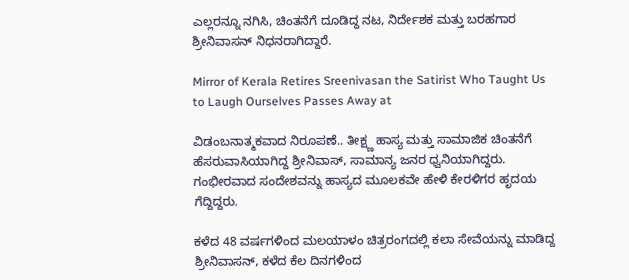ಎಲ್ಲರನ್ನೂ ನಗಿಸಿ, ಚಿಂತನೆಗೆ ದೂಡಿದ್ದ ನಟ, ನಿರ್ದೇಶಕ ಮತ್ತು ಬರಹಗಾರ ಶ್ರೀನಿವಾಸನ್ ನಿಧನರಾಗಿದ್ದಾರೆ.

Mirror of Kerala Retires Sreenivasan the Satirist Who Taught Us to Laugh Ourselves Passes Away at

ವಿಡಂಬನಾತ್ಮಕವಾದ ನಿರೂಪಣೆ.. ತೀಕ್ಷ್ಣ ಹಾಸ್ಯ ಮತ್ತು ಸಾಮಾಜಿಕ ಚಿಂತನೆಗೆ ಹೆಸರುವಾಸಿಯಾಗಿದ್ದ ಶ್ರೀನಿವಾಸ್, ಸಾಮಾನ್ಯ ಜನರ ಧ್ವನಿಯಾಗಿದ್ದರು. ಗಂಭೀರವಾದ ಸಂದೇಶವನ್ನು ಹಾಸ್ಯದ ಮೂಲಕವೇ ಹೇಳಿ ಕೇರಳಿಗರ ಹೃದಯ ಗೆದ್ದಿದ್ದರು.

ಕಳೆದ 48 ವರ್ಷಗಳಿಂದ ಮಲಯಾಳಂ ಚಿತ್ರರಂಗದಲ್ಲಿ ಕಲಾ ಸೇವೆಯನ್ನು ಮಾಡಿದ್ದ ಶ್ರೀನಿವಾಸನ್, ಕಳೆದ ಕೆಲ ದಿನಗಳಿಂದ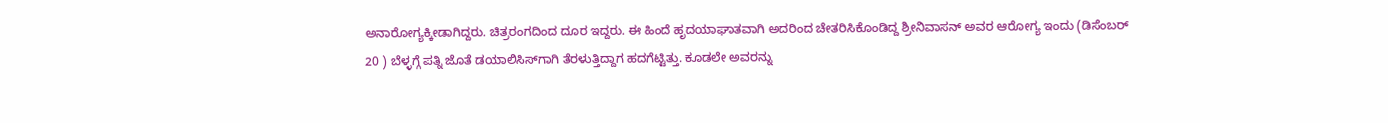ಅನಾರೋಗ್ಯಕ್ಕೀಡಾಗಿದ್ದರು. ಚಿತ್ರರಂಗದಿಂದ ದೂರ ಇದ್ದರು. ಈ ಹಿಂದೆ ಹೃದಯಾಘಾತವಾಗಿ ಅದರಿಂದ ಚೇತರಿಸಿಕೊಂಡಿದ್ದ ಶ್ರೀನಿವಾಸನ್ ಅವರ ಆರೋಗ್ಯ ಇಂದು (ಡಿಸೆಂಬರ್ 20 ) ಬೆಳ್ಳಗ್ಗೆ ಪತ್ನಿ ಜೊತೆ ಡಯಾಲಿಸಿಸ್‌ಗಾಗಿ ತೆರಳುತ್ತಿದ್ದಾಗ ಹದಗೆಟ್ಟಿತ್ತು. ಕೂಡಲೇ ಅವರನ್ನು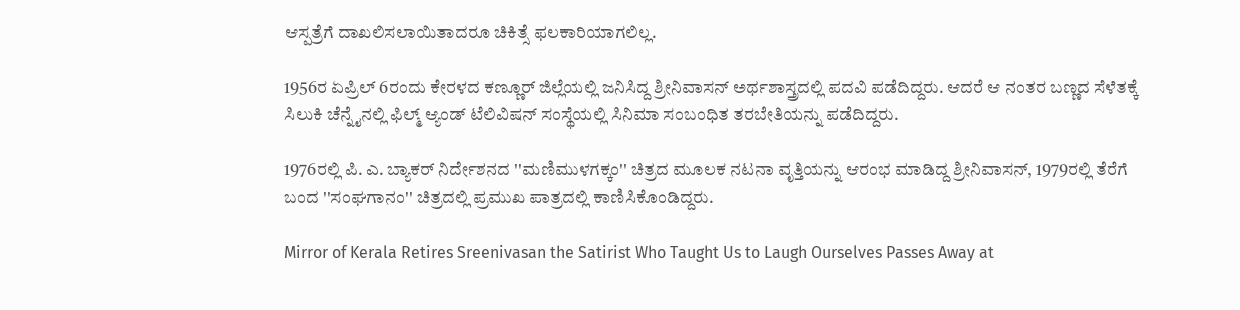ಆಸ್ಪತ್ರೆಗೆ ದಾಖಲಿಸಲಾಯಿತಾದರೂ ಚಿಕಿತ್ಸೆ ಫಲಕಾರಿಯಾಗಲಿಲ್ಲ.

1956ರ ಏಪ್ರಿಲ್ 6ರಂದು ಕೇರಳದ ಕಣ್ಣೂರ್ ಜಿಲ್ಲೆಯಲ್ಲಿ ಜನಿಸಿದ್ದ ಶ್ರೀನಿವಾಸನ್ ಅರ್ಥಶಾಸ್ತ್ರದಲ್ಲಿ ಪದವಿ ಪಡೆದಿದ್ದರು. ಆದರೆ ಆ ನಂತರ ಬಣ್ಣದ ಸೆಳೆತಕ್ಕೆ ಸಿಲುಕಿ ಚೆನ್ನೈನಲ್ಲಿ ಫಿಲ್ಮ್ ಆ್ಯಂಡ್ ಟೆಲಿವಿಷನ್ ಸಂಸ್ಥೆಯಲ್ಲಿ ಸಿನಿಮಾ ಸಂಬಂಧಿತ ತರಬೇತಿಯನ್ನು ಪಡೆದಿದ್ದರು.

1976ರಲ್ಲಿ ಪಿ. ಎ. ಬ್ಯಾಕರ್ ನಿರ್ದೇಶನದ ''ಮಣಿಮುಳಗಕ್ಕಂ'' ಚಿತ್ರದ ಮೂಲಕ ನಟನಾ ವೃತ್ತಿಯನ್ನು ಆರಂಭ ಮಾಡಿದ್ದ ಶ್ರೀನಿವಾಸನ್, 1979ರಲ್ಲಿ ತೆರೆಗೆ ಬಂದ ''ಸಂಘಗಾನಂ'' ಚಿತ್ರದಲ್ಲಿ ಪ್ರಮುಖ ಪಾತ್ರದಲ್ಲಿ ಕಾಣಿಸಿಕೊಂಡಿದ್ದರು.

Mirror of Kerala Retires Sreenivasan the Satirist Who Taught Us to Laugh Ourselves Passes Away at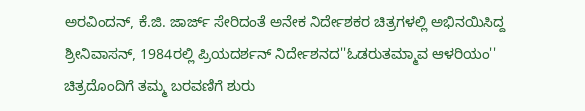ಅರವಿಂದನ್, ಕೆ.ಜಿ. ಜಾರ್ಜ್ ಸೇರಿದಂತೆ ಅನೇಕ ನಿರ್ದೇಶಕರ ಚಿತ್ರಗಳಲ್ಲಿ ಅಭಿನಯಿಸಿದ್ದ ಶ್ರೀನಿವಾಸನ್, 1984ರಲ್ಲಿ ಪ್ರಿಯದರ್ಶನ್ ನಿರ್ದೇಶನದ''ಓಡರುತಮ್ಮಾವ ಆಳರಿಯಂ'' ಚಿತ್ರದೊಂದಿಗೆ ತಮ್ಮ ಬರವಣಿಗೆ ಶುರು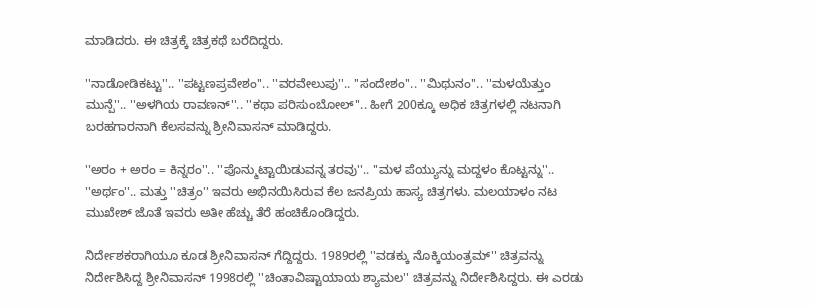ಮಾಡಿದರು. ಈ ಚಿತ್ರಕ್ಕೆ ಚಿತ್ರಕಥೆ ಬರೆದಿದ್ದರು.

''ನಾಡೋಡಿಕಟ್ಟು''.. ''ಪಟ್ಟಣಪ್ರವೇಶಂ''.. ''ವರವೇಲುಪು''.. ''ಸಂದೇಶಂ''.. ''ಮಿಥುನಂ''.. ''ಮಳಯೆತ್ತುಂ ಮುನ್ಪೆ''.. ''ಅಳಗಿಯ ರಾವಣನ್''.. ''ಕಥಾ ಪರಿಸುಂಬೋಲ್''.. ಹೀಗೆ 200ಕ್ಕೂ ಅಧಿಕ ಚಿತ್ರಗಳಲ್ಲಿ ನಟನಾಗಿ ಬರಹಗಾರನಾಗಿ ಕೆಲಸವನ್ನು ಶ್ರೀನಿವಾಸನ್ ಮಾಡಿದ್ದರು.

''ಅರಂ + ಅರಂ = ಕಿನ್ನರಂ''.. ''ಪೊನ್ಮುಟ್ಟಾಯಿಡುವನ್ನ ತರವು''.. ''ಮಳ ಪೆಯ್ಯುನ್ನು ಮದ್ದಳಂ ಕೊಟ್ಟನ್ನು''.. ''ಅರ್ಥಂ''.. ಮತ್ತು ''ಚಿತ್ರಂ'' ಇವರು ಅಭಿನಯಿಸಿರುವ ಕೆಲ ಜನಪ್ರಿಯ ಹಾಸ್ಯ ಚಿತ್ರಗಳು. ಮಲಯಾಳಂ ನಟ ಮುಖೇಶ್ ಜೊತೆ ಇವರು ಅತೀ ಹೆಚ್ಚು ತೆರೆ ಹಂಚಿಕೊಂಡಿದ್ದರು.

ನಿರ್ದೇಶಕರಾಗಿಯೂ ಕೂಡ ಶ್ರೀನಿವಾಸನ್ ಗೆದ್ದಿದ್ದರು. 1989ರಲ್ಲಿ ''ವಡಕ್ಕು ನೊಕ್ಕಿಯಂತ್ರಮ್‌'' ಚಿತ್ರವನ್ನು ನಿರ್ದೇಶಿಸಿದ್ದ ಶ್ರೀನಿವಾಸನ್ 1998ರಲ್ಲಿ ''ಚಿಂತಾವಿಷ್ಟಾಯಾಯ ಶ್ಯಾಮಲ'' ಚಿತ್ರವನ್ನು ನಿರ್ದೇಶಿಸಿದ್ದರು. ಈ ಎರಡು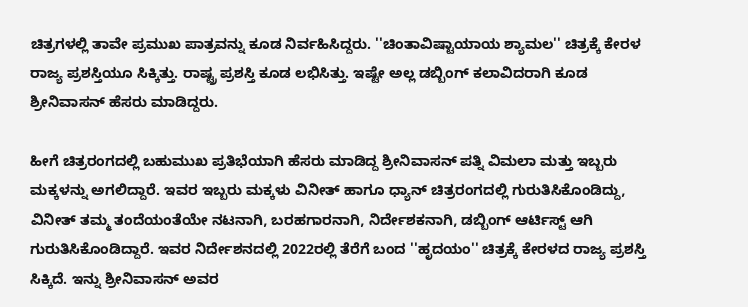ಚಿತ್ರಗಳಲ್ಲಿ ತಾವೇ ಪ್ರಮುಖ ಪಾತ್ರವನ್ನು ಕೂಡ ನಿರ್ವಹಿಸಿದ್ದರು. ''ಚಿಂತಾವಿಷ್ಟಾಯಾಯ ಶ್ಯಾಮಲ'' ಚಿತ್ರಕ್ಕೆ ಕೇರಳ ರಾಜ್ಯ ಪ್ರಶಸ್ತಿಯೂ ಸಿಕ್ಕಿತ್ತು. ರಾಷ್ಟ್ರ ಪ್ರಶಸ್ತಿ ಕೂಡ ಲಭಿಸಿತ್ತು. ಇಷ್ಟೇ ಅಲ್ಲ ಡಬ್ಬಿಂಗ್ ಕಲಾವಿದರಾಗಿ ಕೂಡ ಶ್ರೀನಿವಾಸನ್ ಹೆಸರು ಮಾಡಿದ್ದರು.

ಹೀಗೆ ಚಿತ್ರರಂಗದಲ್ಲಿ ಬಹುಮುಖ ಪ್ರತಿಭೆಯಾಗಿ ಹೆಸರು ಮಾಡಿದ್ದ ಶ್ರೀನಿವಾಸನ್ ಪತ್ನಿ ವಿಮಲಾ ಮತ್ತು ಇಬ್ಬರು ಮಕ್ಕಳನ್ನು ಅಗಲಿದ್ದಾರೆ. ಇವರ ಇಬ್ಬರು ಮಕ್ಕಳು ವಿನೀತ್ ಹಾಗೂ ಧ್ಯಾನ್ ಚಿತ್ರರಂಗದಲ್ಲಿ ಗುರುತಿಸಿಕೊಂಡಿದ್ದು, ವಿನೀತ್ ತಮ್ಮ ತಂದೆಯಂತೆಯೇ ನಟನಾಗಿ, ಬರಹಗಾರನಾಗಿ, ನಿರ್ದೇಶಕನಾಗಿ, ಡಬ್ಬಿಂಗ್ ಆರ್ಟಿಸ್ಟ್ ಆಗಿ ಗುರುತಿಸಿಕೊಂಡಿದ್ದಾರೆ. ಇವರ ನಿರ್ದೇಶನದಲ್ಲಿ 2022ರಲ್ಲಿ ತೆರೆಗೆ ಬಂದ ''ಹೃದಯಂ'' ಚಿತ್ರಕ್ಕೆ ಕೇರಳದ ರಾಜ್ಯ ಪ್ರಶಸ್ತಿ ಸಿಕ್ಕಿದೆ. ಇನ್ನು ಶ್ರೀನಿವಾಸನ್ ಅವರ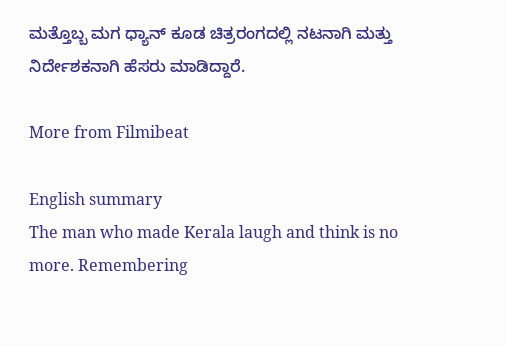ಮತ್ತೊಬ್ಬ ಮಗ ಧ್ಯಾನ್ ಕೂಡ ಚಿತ್ರರಂಗದಲ್ಲಿ ನಟನಾಗಿ ಮತ್ತು ನಿರ್ದೇಶಕನಾಗಿ ಹೆಸರು ಮಾಡಿದ್ದಾರೆ.

More from Filmibeat

English summary
The man who made Kerala laugh and think is no more. Remembering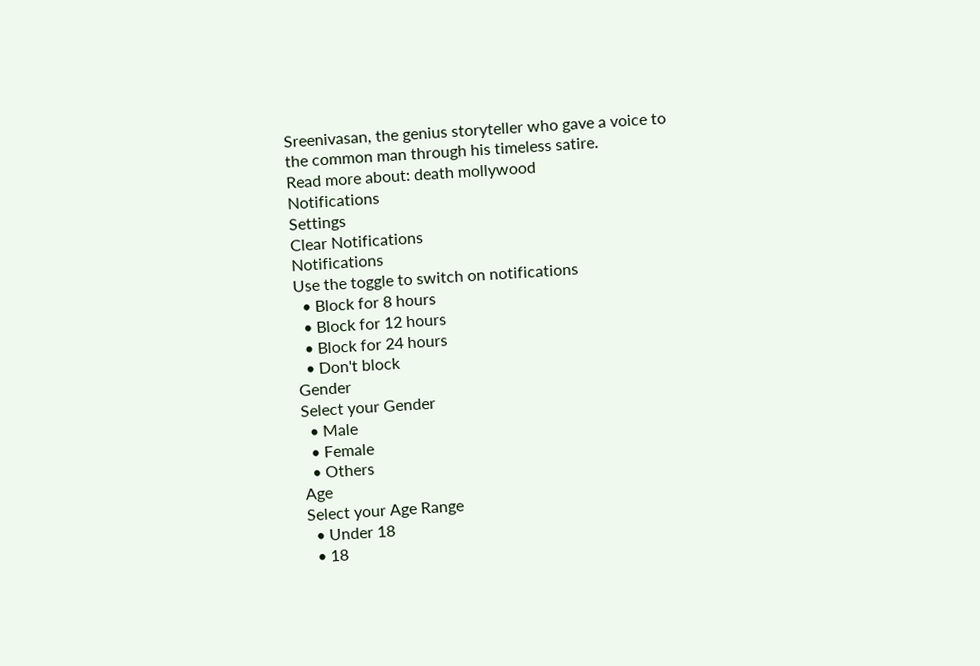Sreenivasan, the genius storyteller who gave a voice to the common man through his timeless satire.
Read more about: death mollywood
Notifications
Settings
Clear Notifications
Notifications
Use the toggle to switch on notifications
  • Block for 8 hours
  • Block for 12 hours
  • Block for 24 hours
  • Don't block
Gender
Select your Gender
  • Male
  • Female
  • Others
Age
Select your Age Range
  • Under 18
  • 18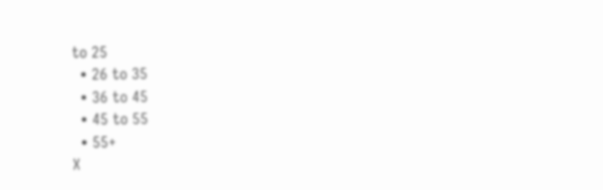to 25
  • 26 to 35
  • 36 to 45
  • 45 to 55
  • 55+
X